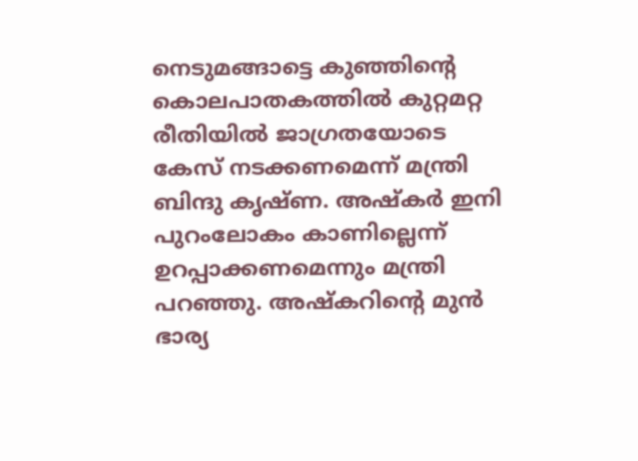നെടുമങ്ങാട്ടെ കുഞ്ഞിന്റെ കൊലപാതകത്തില്‍ കുറ്റമറ്റ രീതിയില്‍ ജാഗ്രതയോടെ കേസ് നടക്കണമെന്ന് മന്ത്രി ബിന്ദു കൃഷ്ണ. അഷ്‌കര്‍ ഇനി പുറംലോകം കാണില്ലെന്ന് ഉറപ്പാക്കണമെന്നും മന്ത്രി പറഞ്ഞു. അഷ്‌കറിന്റെ മുന്‍ ഭാര്യ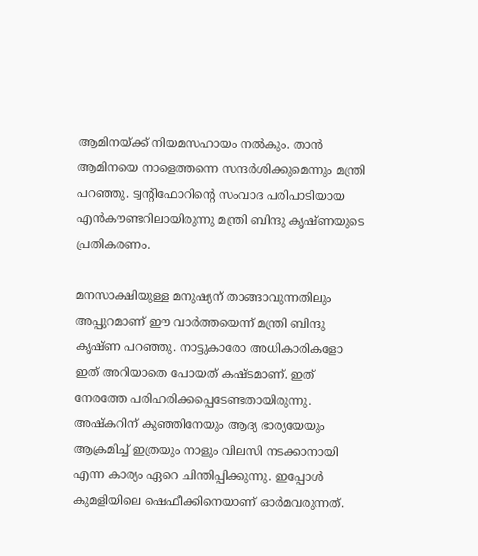ആമിനയ്ക്ക് നിയമസഹായം നല്‍കും. താന്‍ ആമിനയെ നാളെത്തന്നെ സന്ദര്‍ശിക്കുമെന്നും മന്ത്രി പറഞ്ഞു. ട്വന്റിഫോറിന്റെ സംവാദ പരിപാടിയായ എന്‍കൗണ്ടറിലായിരുന്നു മന്ത്രി ബിന്ദു കൃഷ്ണയുടെ പ്രതികരണം.

മനസാക്ഷിയുള്ള മനുഷ്യന് താങ്ങാവുന്നതിലും അപ്പുറമാണ് ഈ വാര്‍ത്തയെന്ന് മന്ത്രി ബിന്ദു കൃഷ്ണ പറഞ്ഞു. നാട്ടുകാരോ അധികാരികളോ ഇത് അറിയാതെ പോയത് കഷ്ടമാണ്. ഇത് നേരത്തേ പരിഹരിക്കപ്പെടേണ്ടതായിരുന്നു. അഷ്‌കറിന് കുഞ്ഞിനേയും ആദ്യ ഭാര്യയേയും ആക്രമിച്ച് ഇത്രയും നാളും വിലസി നടക്കാനായി എന്ന കാര്യം ഏറെ ചിന്തിപ്പിക്കുന്നു. ഇപ്പോള്‍ കുമളിയിലെ ഷെഫീക്കിനെയാണ് ഓര്‍മവരുന്നത്.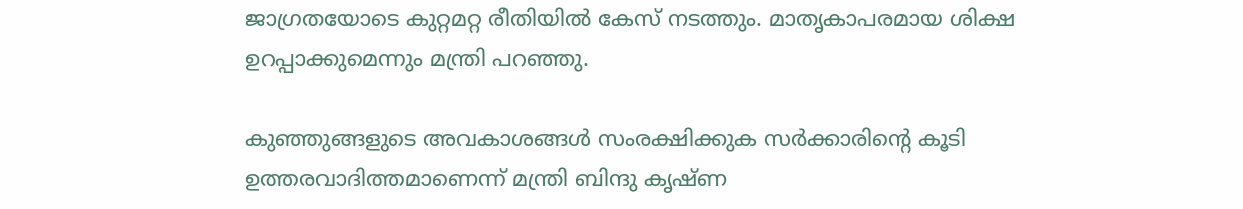ജാഗ്രതയോടെ കുറ്റമറ്റ രീതിയില്‍ കേസ് നടത്തും. മാതൃകാപരമായ ശിക്ഷ ഉറപ്പാക്കുമെന്നും മന്ത്രി പറഞ്ഞു.

കുഞ്ഞുങ്ങളുടെ അവകാശങ്ങള്‍ സംരക്ഷിക്കുക സര്‍ക്കാരിന്റെ കൂടി ഉത്തരവാദിത്തമാണെന്ന് മന്ത്രി ബിന്ദു കൃഷ്ണ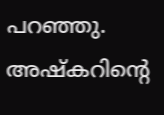പറഞ്ഞു. അഷ്‌കറിന്റെ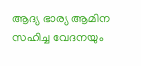ആദ്യ ഭാര്യ ആമിന സഹിച്ച വേദനയും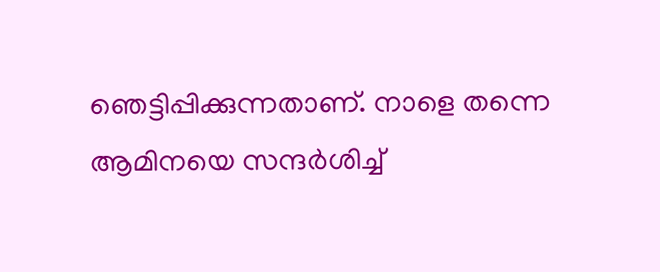ഞെട്ടിപ്പിക്കുന്നതാണ്. നാളെ തന്നെ ആമിനയെ സന്ദര്‍ശിച്ച്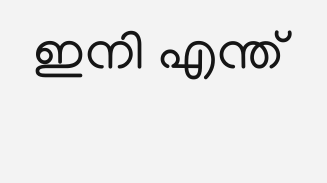ഇനി എന്ത്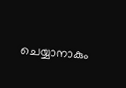ചെയ്യാനാകും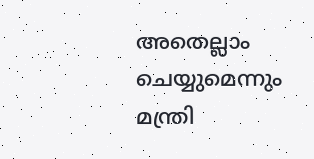അതെല്ലാം ചെയ്യുമെന്നും മന്ത്രി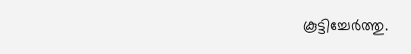കൂട്ടിച്ചേര്‍ത്തു.